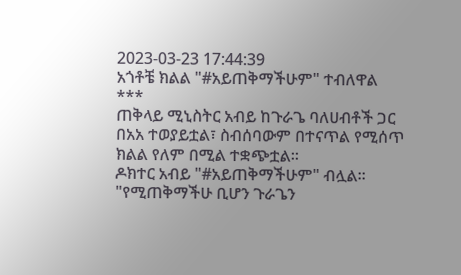2023-03-23 17:44:39
አጎቶቼ ክልል "#አይጠቅማችሁም" ተብለዋል
***
ጠቅላይ ሚኒስትር አብይ ከጉራጌ ባለሀብቶች ጋር በአአ ተወያይቷል፣ ስብሰባውም በተናጥል የሚሰጥ ክልል የለም በሚል ተቋጭቷል።
ዶክተር አብይ "#አይጠቅማችሁም" ብሏል።
"የሚጠቅማችሁ ቢሆን ጉራጌን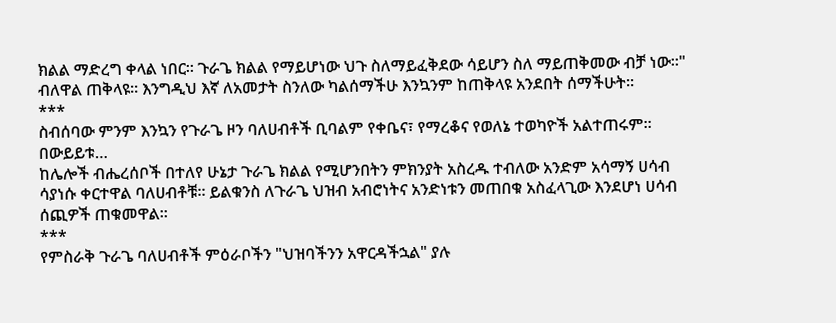ክልል ማድረግ ቀላል ነበር። ጉራጌ ክልል የማይሆነው ህጉ ስለማይፈቅደው ሳይሆን ስለ ማይጠቅመው ብቻ ነው።" ብለዋል ጠቅላዩ። እንግዲህ እኛ ለአመታት ስንለው ካልሰማችሁ እንኳንም ከጠቅላዩ አንደበት ሰማችሁት።
***
ስብሰባው ምንም እንኳን የጉራጌ ዞን ባለሀብቶች ቢባልም የቀቤና፣ የማረቆና የወለኔ ተወካዮች አልተጠሩም።
በውይይቱ…
ከሌሎች ብሔረሰቦች በተለየ ሁኔታ ጉራጌ ክልል የሚሆንበትን ምክንያት አስረዱ ተብለው አንድም አሳማኝ ሀሳብ ሳያነሱ ቀርተዋል ባለሀብቶቹ። ይልቁንስ ለጉራጌ ህዝብ አብሮነትና አንድነቱን መጠበቁ አስፈላጊው እንደሆነ ሀሳብ ሰጪዎች ጠቁመዋል።
***
የምስራቅ ጉራጌ ባለሀብቶች ምዕራቦችን "ህዝባችንን አዋርዳችኋል" ያሉ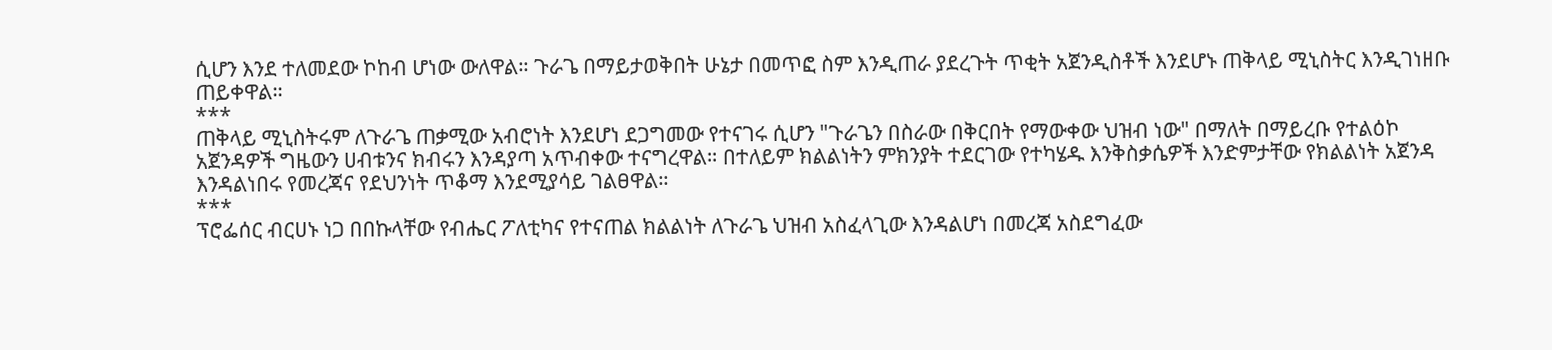ሲሆን እንደ ተለመደው ኮከብ ሆነው ውለዋል። ጉራጌ በማይታወቅበት ሁኔታ በመጥፎ ስም እንዲጠራ ያደረጉት ጥቂት አጀንዲስቶች እንደሆኑ ጠቅላይ ሚኒስትር እንዲገነዘቡ ጠይቀዋል።
***
ጠቅላይ ሚኒስትሩም ለጉራጌ ጠቃሚው አብሮነት እንደሆነ ደጋግመው የተናገሩ ሲሆን "ጉራጌን በስራው በቅርበት የማውቀው ህዝብ ነው" በማለት በማይረቡ የተልዕኮ አጀንዳዎች ግዜውን ሀብቱንና ክብሩን እንዳያጣ አጥብቀው ተናግረዋል። በተለይም ክልልነትን ምክንያት ተደርገው የተካሄዱ እንቅስቃሴዎች እንድምታቸው የክልልነት አጀንዳ እንዳልነበሩ የመረጃና የደህንነት ጥቆማ እንደሚያሳይ ገልፀዋል።
***
ፕሮፌሰር ብርሀኑ ነጋ በበኩላቸው የብሔር ፖለቲካና የተናጠል ክልልነት ለጉራጌ ህዝብ አስፈላጊው እንዳልሆነ በመረጃ አስደግፈው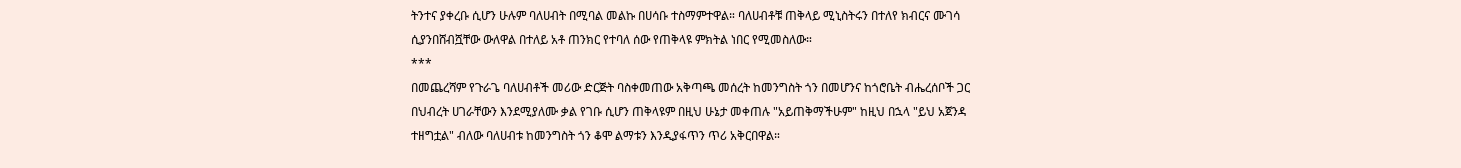ትንተና ያቀረቡ ሲሆን ሁሉም ባለሀብት በሚባል መልኩ በሀሳቡ ተስማምተዋል። ባለሀብቶቹ ጠቅላይ ሚኒስትሩን በተለየ ክብርና ሙገሳ ሲያንበሸብሿቸው ውለዋል በተለይ አቶ ጠንክር የተባለ ሰው የጠቅላዩ ምክትል ነበር የሚመስለው።
***
በመጨረሻም የጉራጌ ባለሀብቶች መሪው ድርጅት ባስቀመጠው አቅጣጫ መሰረት ከመንግስት ጎን በመሆንና ከጎሮቤት ብሔረሰቦች ጋር በህብረት ሀገራቸውን እንደሚያለሙ ቃል የገቡ ሲሆን ጠቅላዩም በዚህ ሁኔታ መቀጠሉ "አይጠቅማችሁም" ከዚህ በኋላ "ይህ አጀንዳ ተዘግቷል" ብለው ባለሀብቱ ከመንግስት ጎን ቆሞ ልማቱን እንዲያፋጥን ጥሪ አቅርበዋል።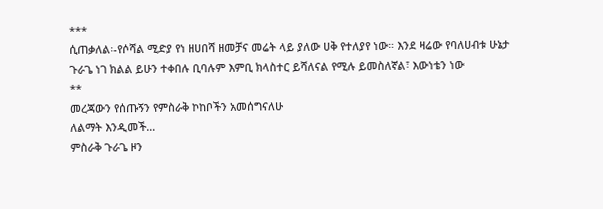***
ሲጠቃለል፡-የሶሻል ሚድያ የነ ዘሀበሻ ዘመቻና መሬት ላይ ያለው ሀቅ የተለያየ ነው። እንደ ዛሬው የባለሀብቱ ሁኔታ ጉራጌ ነገ ክልል ይሁን ተቀበሉ ቢባሉም እምቢ ክላስተር ይሻለናል የሚሉ ይመስለኛል፣ እውነቴን ነው
**
መረጃውን የሰጡኝን የምስራቅ ኮከቦችን አመሰግናለሁ
ለልማት እንዲመች…
ምስራቅ ጉራጌ ዞን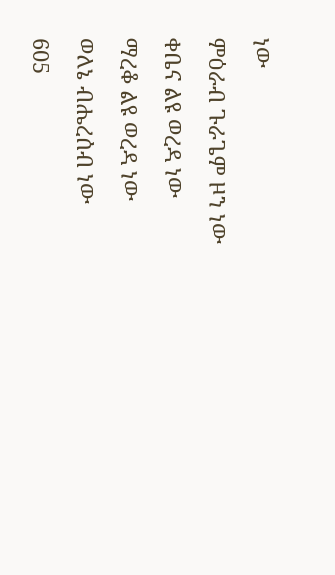ነው
ምዕራብ ጉራጌም ዞን ነው
ቀቤና ልዩ ወረዳ ነው
ማረቆ ልዩ ወረዳ ነው
ወለኔ ብሔረሰብ ነው
605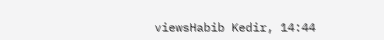viewsHabib Kedir, 14:44